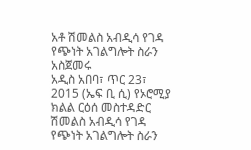አቶ ሽመልስ አብዲሳ የገዳ የጭነት አገልግሎት ስራን አስጀመሩ
አዲስ አበባ፣ ጥር 23፣ 2015 (ኤፍ ቢ ሲ) የኦሮሚያ ክልል ርዕሰ መስተዳድር ሽመልስ አብዲሳ የገዳ የጭነት አገልግሎት ስራን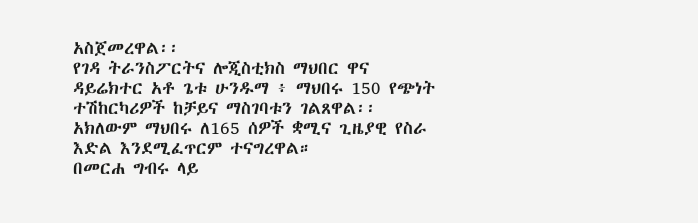አስጀመረዋል፡፡
የገዳ ትራንስፖርትና ሎጂስቲክስ ማህበር ዋና ዳይሬክተር አቶ ጌቱ ሁንዱማ ፥ ማህበሩ 150 የጭነት ተሽከርካሪዎች ከቻይና ማስገባቱን ገልጸዋል፡፡
አክለውም ማህበሩ ለ165 ሰዎች ቋሚና ጊዜያዊ የስራ እድል እንደሚፈጥርም ተናግረዋል።
በመርሐ ግብሩ ላይ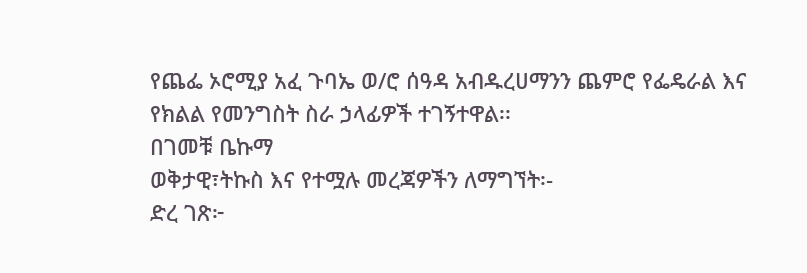የጨፌ ኦሮሚያ አፈ ጉባኤ ወ/ሮ ሰዓዳ አብዱረሀማንን ጨምሮ የፌዴራል እና የክልል የመንግስት ስራ ኃላፊዎች ተገኝተዋል፡፡
በገመቹ ቤኩማ
ወቅታዊ፣ትኩስ እና የተሟሉ መረጃዎችን ለማግኘት፡-
ድረ ገጽ፦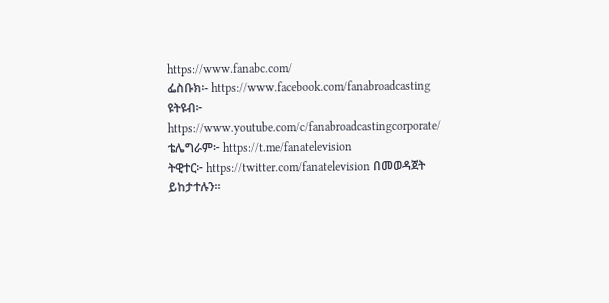https://www.fanabc.com/
ፌስቡክ፡- https://www.facebook.com/fanabroadcasting
ዩትዩብ፦ https://www.youtube.com/c/fanabroadcastingcorporate/
ቴሌግራም፦ https://t.me/fanatelevision
ትዊተር፦ https://twitter.com/fanatelevision በመወዳጀት ይከታተሉን፡፡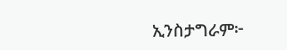ኢንስታግራም፦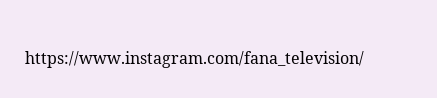https://www.instagram.com/fana_television/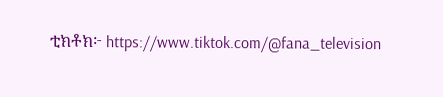ቲክቶክ፦ https://www.tiktok.com/@fana_television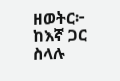ዘወትር፦ ከእኛ ጋር ስላሉ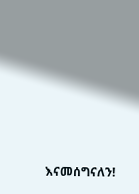እናመሰግናለን!